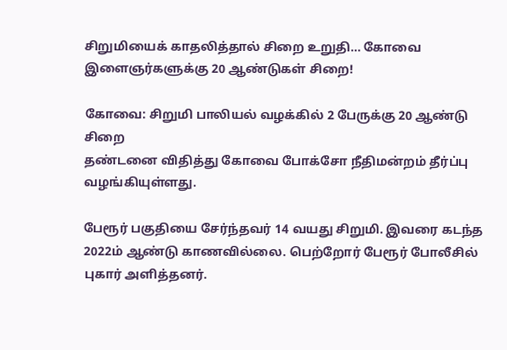சிறுமியைக் காதலித்தால் சிறை உறுதி… கோவை இளைஞர்களுக்கு 20 ஆண்டுகள் சிறை!

கோவை: சிறுமி பாலியல் வழக்கில் 2 பேருக்கு 20 ஆண்டு சிறை
தண்டனை விதித்து கோவை போக்சோ நீதிமன்றம் தீர்ப்பு வழங்கியுள்ளது.

பேரூர் பகுதியை சேர்ந்தவர் 14 வயது சிறுமி. இவரை கடந்த 2022ம் ஆண்டு காணவில்லை. பெற்றோர் பேரூர் போலீசில் புகார் அளித்தனர்.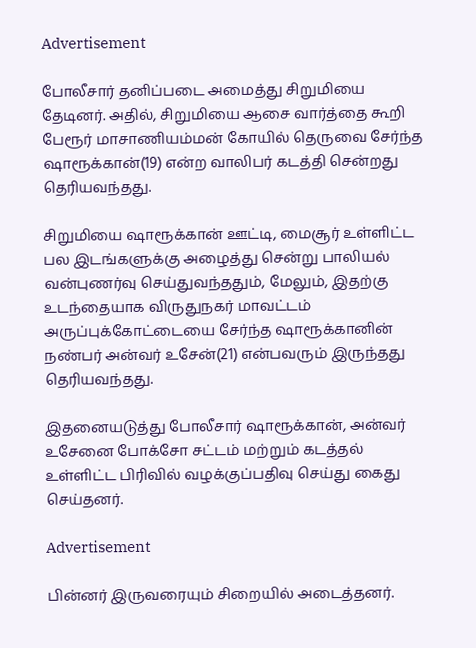Advertisement

போலீசார் தனிப்படை அமைத்து சிறுமியை தேடினர். அதில், சிறுமியை ஆசை வார்த்தை கூறி பேரூர் மாசாணியம்மன் கோயில் தெருவை சேர்ந்த ஷாரூக்கான்(19) என்ற வாலிபர் கடத்தி சென்றது தெரியவந்தது.

சிறுமியை ஷாரூக்கான் ஊட்டி, மைசூர் உள்ளிட்ட பல இடங்களுக்கு அழைத்து சென்று பாலியல் வன்புணர்வு செய்துவந்ததும், மேலும், இதற்கு உடந்தையாக விருதுநகர் மாவட்டம் அருப்புக்கோட்டையை சேர்ந்த ஷாரூக்கானின் நண்பர் அன்வர் உசேன்(21) என்பவரும் இருந்தது தெரியவந்தது.

இதனையடுத்து போலீசார் ஷாரூக்கான், அன்வர் உசேனை போக்சோ சட்டம் மற்றும் கடத்தல் உள்ளிட்ட பிரிவில் வழக்குப்பதிவு செய்து கைது செய்தனர்.

Advertisement

பின்னர் இருவரையும் சிறையில் அடைத்தனர்.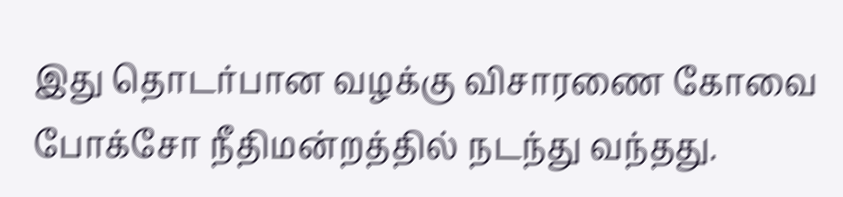இது தொடர்பான வழக்கு விசாரணை கோவை போக்சோ நீதிமன்றத்தில் நடந்து வந்தது.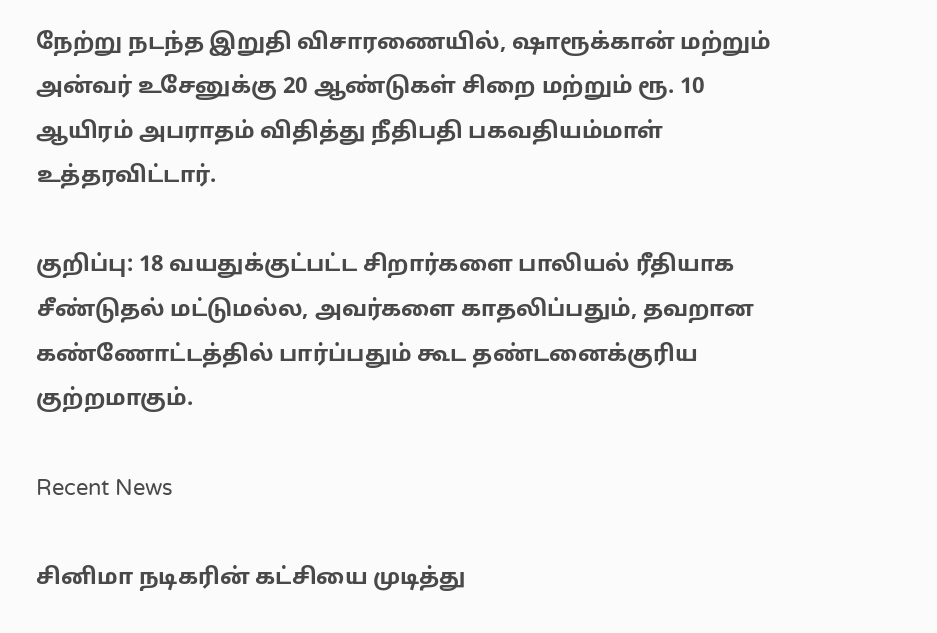நேற்று நடந்த இறுதி விசாரணையில், ஷாரூக்கான் மற்றும் அன்வர் உசேனுக்கு 20 ஆண்டுகள் சிறை மற்றும் ரூ. 10 ஆயிரம் அபராதம் விதித்து நீதிபதி பகவதியம்மாள் உத்தரவிட்டார்.

குறிப்பு: 18 வயதுக்குட்பட்ட சிறார்களை பாலியல் ரீதியாக சீண்டுதல் மட்டுமல்ல, அவர்களை காதலிப்பதும், தவறான கண்ணோட்டத்தில் பார்ப்பதும் கூட தண்டனைக்குரிய குற்றமாகும்.

Recent News

சினிமா நடிகரின் கட்சியை முடித்து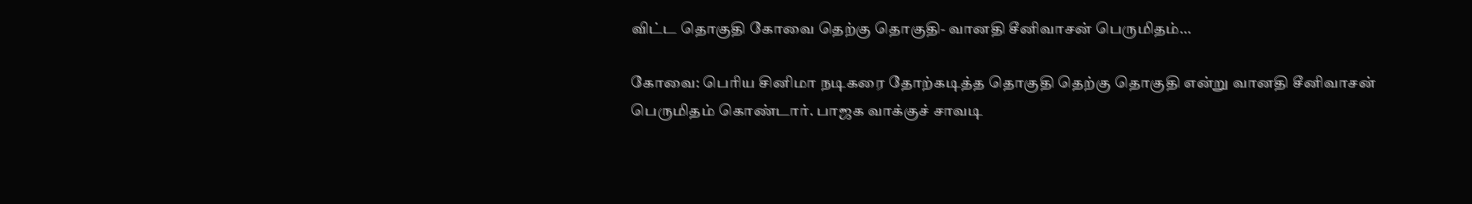விட்ட தொகுதி கோவை தெற்கு தொகுதி- வானதி சீனிவாசன் பெருமிதம்…

கோவை: பெரிய சினிமா நடிகரை தோற்கடித்த தொகுதி தெற்கு தொகுதி என்று வானதி சீனிவாசன் பெருமிதம் கொண்டார். பாஜக வாக்குச் சாவடி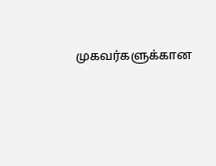முகவர்களுக்கான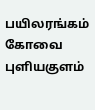பயிலரங்கம் கோவை புளியகுளம்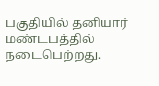பகுதியில் தனியார் மண்டபத்தில் நடைபெற்றது.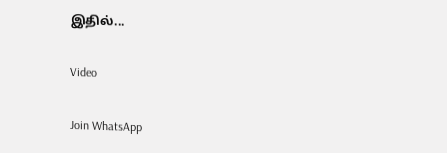இதில்...

Video

Join WhatsApp